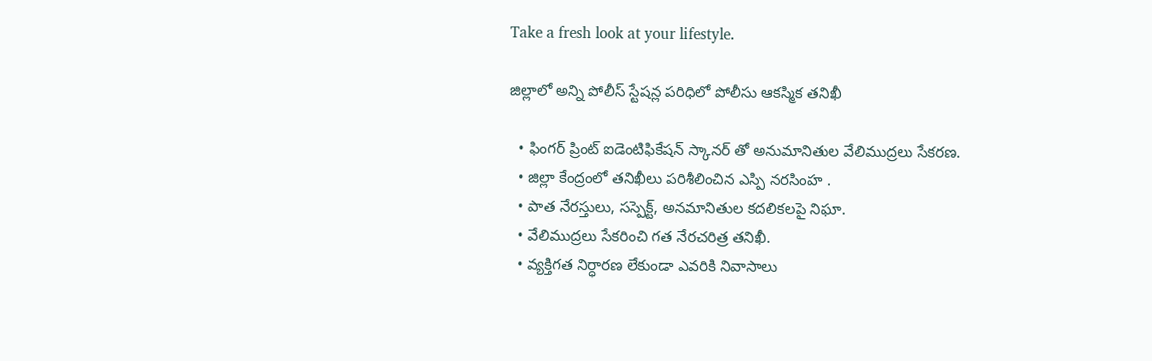Take a fresh look at your lifestyle.

జిల్లాలో అన్ని పోలీస్ స్టేషన్ల పరిధిలో పోలీసు ఆకస్మిక తనిఖీ

  • ఫింగర్ ప్రింట్ ఐడెంటిఫికేషన్ స్కానర్ తో అనుమానితుల వేలిముద్రలు సేకరణ.
  • జిల్లా కేంద్రంలో తనిఖీలు పరిశీలించిన ఎస్పి నరసింహ .
  • పాత నేరస్తులు, సస్పెక్ట్, అనమానితుల కదలికలపై నిఘా.
  • వేలిముద్రలు సేకరించి గత నేరచరిత్ర తనిఖీ.
  • వ్యక్తిగత నిర్ధారణ లేకుండా ఎవరికి నివాసాలు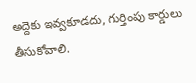అద్దెకు ఇవ్వకూడదు, గుర్తింపు కార్డులు తీసుకోవాలి.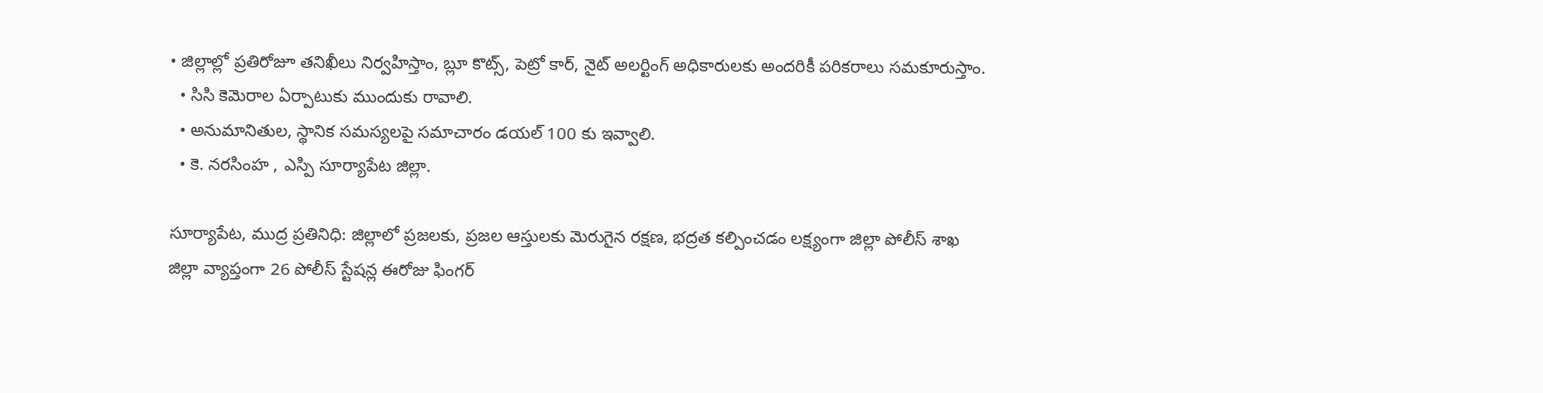• జిల్లాల్లో ప్రతిరోజూ తనిఖీలు నిర్వహిస్తాం, బ్లూ కొట్స్, పెట్రో కార్, నైట్ అలర్టింగ్ అధికారులకు అందరికీ పరికరాలు సమకూరుస్తాం.
  • సిసి కెమెరాల ఏర్పాటుకు ముందుకు రావాలి.
  • అనుమానితుల, స్థానిక సమస్యలపై సమాచారం డయల్ 100 కు ఇవ్వాలి.
  • కె. నరసింహ , ఎస్పి సూర్యాపేట జిల్లా.

సూర్యాపేట, ముద్ర ప్రతినిధి: జిల్లాలో ప్రజలకు, ప్రజల ఆస్తులకు మెరుగైన రక్షణ, భద్రత కల్పించడం లక్ష్యంగా జిల్లా పోలీస్ శాఖ జిల్లా వ్యాప్తంగా 26 పోలీస్ స్టేషన్ల ఈరోజు ఫింగర్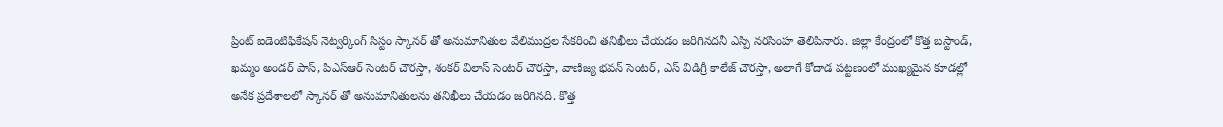ప్రింట్ ఐడెంటిఫికేషన్ నెట్వర్కింగ్ సిస్టం స్కానర్ తో అనుమానితుల వేలిముద్రల సేకరించి తనిఖీలు చేయడం జరిగినదనీ ఎస్పి నరసింహ తెలిపినారు. జిల్లా కేంద్రంలో కొత్త బస్టాండ్, ఖమ్మం అండర్ పాస్, పిఎస్ఆర్ సెంటర్ చౌరస్తా, శంకర్ విలాస్ సెంటర్ చౌరస్తా, వాణిజ్య భవన్ సెంటర్, ఎస్ విడిగ్రీ కాలేజ్ చౌరస్తా, అలాగే కోదాడ పట్టణంలో ముఖ్యమైన కూడల్లో అనేక ప్రదేశాలలో స్కానర్ తో అనుమానితులను తనిఖీలు చేయడం జరిగినది. కొత్త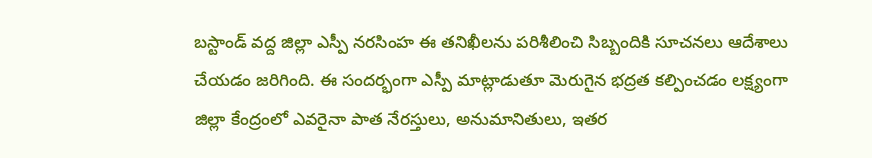బస్టాండ్ వద్ద జిల్లా ఎస్పీ నరసింహ ఈ తనిఖీలను పరిశీలించి సిబ్బందికి సూచనలు ఆదేశాలు చేయడం జరిగింది. ఈ సందర్భంగా ఎస్పీ మాట్లాడుతూ మెరుగైన భద్రత కల్పించడం లక్ష్యంగా జిల్లా కేంద్రంలో ఎవరైనా పాత నేరస్తులు, అనుమానితులు, ఇతర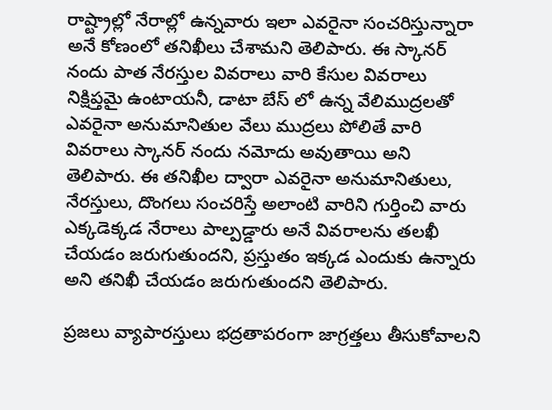రాష్ట్రాల్లో నేరాల్లో ఉన్నవారు ఇలా ఎవరైనా సంచరిస్తున్నారా అనే కోణంలో తనిఖీలు చేశామని తెలిపారు. ఈ స్కానర్ నందు పాత నేరస్తుల వివరాలు వారి కేసుల వివరాలు నిక్షిప్తమై ఉంటాయనీ, డాటా బేస్ లో ఉన్న వేలిముద్రలతో ఎవరైనా అనుమానితుల వేలు ముద్రలు పోలితే వారి వివరాలు స్కానర్ నందు నమోదు అవుతాయి అని తెలిపారు. ఈ తనిఖీల ద్వారా ఎవరైనా అనుమానితులు, నేరస్తులు, దొంగలు సంచరిస్తే అలాంటి వారిని గుర్తించి వారు ఎక్కడెక్కడ నేరాలు పాల్పడ్డారు అనే వివరాలను తలఖీ చేయడం జరుగుతుందని, ప్రస్తుతం ఇక్కడ ఎందుకు ఉన్నారు అని తనిఖీ చేయడం జరుగుతుందని తెలిపారు.

ప్రజలు వ్యాపారస్తులు భద్రతాపరంగా జాగ్రత్తలు తీసుకోవాలని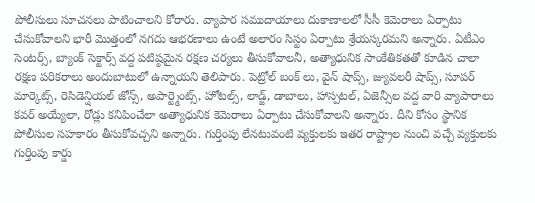పోలీసులు సూచనలు పాటించాలని కోరారు. వ్యాపార సముదాయాలు దుకాణాలలో సీసీ కెమెరాలు ఏర్పాటు చేసుకోవాలని భారీ మొత్తంలో నగదు ఆభరణాలు ఉంటే అలారం సిస్టం ఏర్పాటు శ్రేయస్కరమని అన్నారు. ఏటీఎం సెంటర్స్, బ్యాంక్ సెక్టార్స్ వద్ద పటిష్ఠమైన రక్షణ చర్యలు తీసుకోవాలనీ, అత్యాధునిక సాంకేతికతతో కూడిన చాలా రక్షణ పరికరాలు అందుబాటులో ఉన్నాయని తెలిపారు. పెట్రోల్ బంక్ లు, వైన్ షాప్స్, జ్యువలరీ షాప్స్, సూపర్ మార్కెట్స్, రెసిడెన్షియల్ జోన్స్, అపార్ట్మెంట్స్, హోటల్స్, లాడ్జ్, డాబాలు, హాస్పటల్, ఏజెన్సీల వద్ద వారి వ్యాపారాలు కవర్ అయ్యేలా, రోడ్లు కనిపించేలా అత్యాధునిక కెమెరాలు ఏర్పాటు చేసుకోవాలని అన్నారు. దీని కోసం స్థానిక పోలీసుల సహకారం తీసుకోవచ్చని అన్నారు. గుర్తింపు లేనటువంటి వ్యక్తులకు ఇతర రాష్ట్రాల నుంచి వచ్చే వ్యక్తులకు గుర్తింపు కార్డు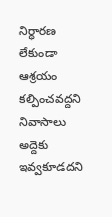నిర్ధారణ లేకుండా ఆశ్రయం కల్పించవద్దని నివాసాలు అద్దెకు ఇవ్వకూడదని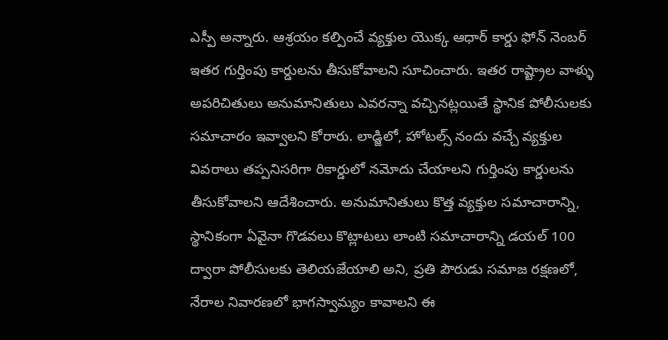ఎస్పీ అన్నారు. ఆశ్రయం కల్పించే వ్యక్తుల యొక్క ఆధార్ కార్డు ఫోన్ నెంబర్ ఇతర గుర్తింపు కార్డులను తీసుకోవాలని సూచించారు. ఇతర రాష్ట్రాల వాళ్ళు అపరిచితులు అనుమానితులు ఎవరన్నా వచ్చినట్లయితే స్థానిక పోలీసులకు సమాచారం ఇవ్వాలని కోరారు. లాడ్జిలో, హోటల్స్ నందు వచ్చే వ్యక్తుల వివరాలు తప్పనిసరిగా రికార్డులో నమోదు చేయాలని గుర్తింపు కార్డులను తీసుకోవాలని ఆదేశించారు. అనుమానితులు కొత్త వ్యక్తుల సమాచారాన్ని, స్థానికంగా ఏవైనా గొడవలు కొట్లాటలు లాంటి సమాచారాన్ని డయల్ 100 ద్వారా పోలీసులకు తెలియజేయాలి అని, ప్రతి పౌరుడు సమాజ రక్షణలో, నేరాల నివారణలో భాగస్వామ్యం కావాలని ఈ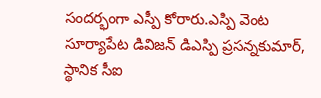సందర్భంగా ఎస్పీ కోరారు.ఎస్పి వెంట సూర్యాపేట డివిజన్ డిఎస్పి ప్రసన్నకుమార్, స్థానిక సీఐ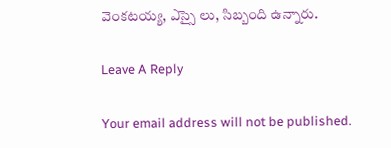వెంకటయ్య, ఎస్సై లు, సిబ్బంది ఉన్నారు.

Leave A Reply

Your email address will not be published.